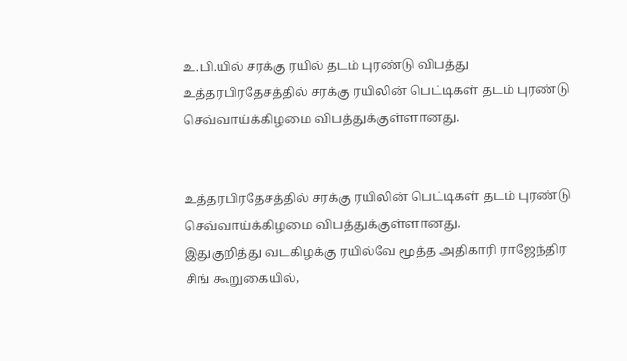உ.பி.யில் சரக்கு ரயில் தடம் புரண்டு விபத்து
உத்தரபிரதேசத்தில் சரக்கு ரயிலின் பெட்டிகள் தடம் புரண்டு செவ்வாய்க்கிழமை விபத்துக்குள்ளானது.


உத்தரபிரதேசத்தில் சரக்கு ரயிலின் பெட்டிகள் தடம் புரண்டு செவ்வாய்க்கிழமை விபத்துக்குள்ளானது.
இதுகுறித்து வடகிழக்கு ரயில்வே மூத்த அதிகாரி ராஜேந்திர சிங் கூறுகையில்,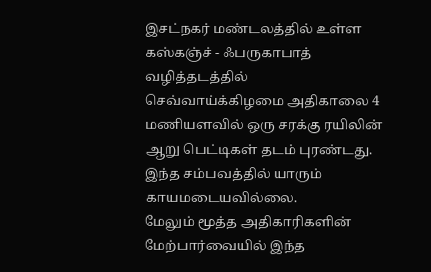இசட்நகர் மண்டலத்தில் உள்ள கஸ்கஞ்ச் - ஃபருகாபாத் வழித்தடத்தில் செவ்வாய்க்கிழமை அதிகாலை 4 மணியளவில் ஒரு சரக்கு ரயிலின் ஆறு பெட்டிகள் தடம் புரண்டது.
இந்த சம்பவத்தில் யாரும் காயமடையவில்லை.
மேலும் மூத்த அதிகாரிகளின் மேற்பார்வையில் இந்த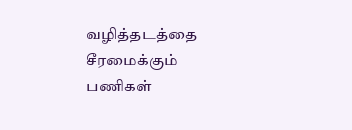வழித்தடத்தை சீரமைக்கும் பணிகள்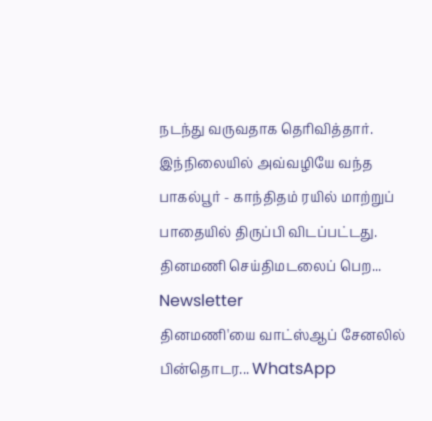நடந்து வருவதாக தெரிவித்தார்.
இந்நிலையில் அவ்வழியே வந்த பாகல்பூர் - காந்திதம் ரயில் மாற்றுப் பாதையில் திருப்பி விடப்பட்டது.
தினமணி செய்திமடலைப் பெற... Newsletter
தினமணி'யை வாட்ஸ்ஆப் சேனலில் பின்தொடர... WhatsApp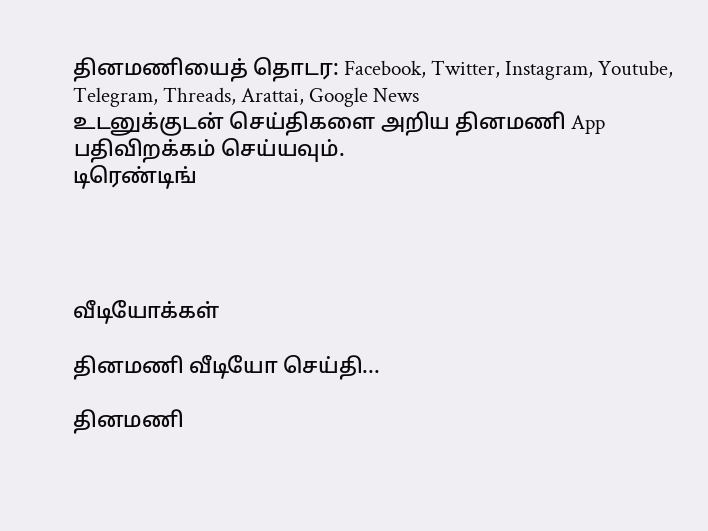தினமணியைத் தொடர: Facebook, Twitter, Instagram, Youtube, Telegram, Threads, Arattai, Google News
உடனுக்குடன் செய்திகளை அறிய தினமணி App பதிவிறக்கம் செய்யவும்.
டிரெண்டிங்




வீடியோக்கள்

தினமணி வீடியோ செய்தி...

தினமணி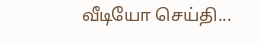வீடியோ செய்தி...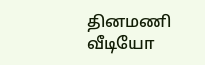தினமணி வீடியோ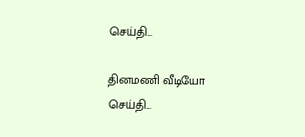செய்தி...

தினமணி வீடியோ செய்தி...